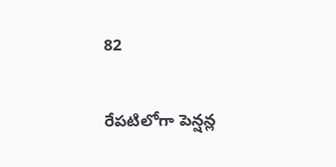82

రేపటిలోగా పెన్షన్ల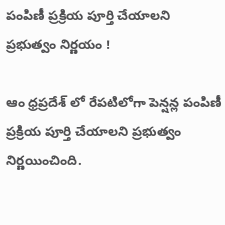పంపిణీ ప్రక్రియ పూర్తి చేయాలని ప్రభుత్వం నిర్ణయం !

ఆం ధ్రప్రదేశ్ లో రేపటిలోగా పెన్షన్ల పంపిణీ ప్రక్రియ పూర్తి చేయాలని ప్రభుత్వం నిర్ణయించింది.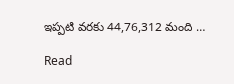ఇప్పటి వరకు 44,76,312 మంది …

Read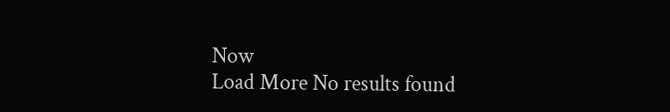Now
Load More No results found